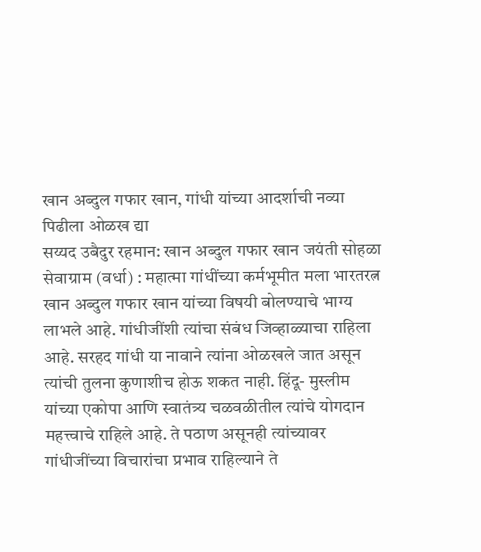खान अब्दुल गफार खान, गांधी यांच्या आदर्शाची नव्या पिढीला ओळख द्या
सय्यद उबैदुर रहमान: खान अब्दुल गफार खान जयंती सोहळा
सेवाग्राम (वर्धा) : महात्मा गांधींच्या कर्मभूमीत मला भारतरत्न खान अब्दुल गफार खान यांच्या विषयी बोलण्याचे भाग्य लाभले आहे. गांधीजींशी त्यांचा संबंध जिव्हाळ्याचा राहिला आहे. सरहद गांधी या नावाने त्यांना ओळखले जात असून त्यांची तुलना कुणाशीच होऊ शकत नाही. हिंदू- मुस्लीम यांच्या एकोपा आणि स्वातंत्र्य चळवळीतील त्यांचे योगदान महत्त्वाचे राहिले आहे. ते पठाण असूनही त्यांच्यावर गांधीजींच्या विचारांचा प्रभाव राहिल्याने ते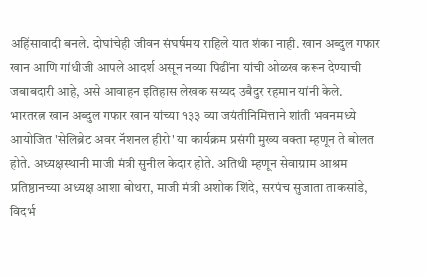अहिंसावादी बनले. दोघांचेही जीवन संघर्षमय राहिले यात शंका नाही. खान अब्दुल गफार खान आणि गांधीजी आपले आदर्श असून नव्या पिढींना यांची ओळख करून देण्याची जबाबदारी आहे, असे आवाहन इतिहास लेखक सय्यद उबैदुर रहमान यांनी केले.
भारतरत्न खान अब्दुल गफार खान यांच्या १३३ व्या जयंतीनिमित्ताने शांती भवनमध्ये आयोजित 'सेलिब्रेट अवर नॅशनल हीरो' या कार्यक्रम प्रसंगी मुख्य वक्ता म्हणून ते बोलत होते. अध्यक्षस्थानी माजी मंत्री सुनील केदार होते. अतिथी म्हणून सेवाग्राम आश्रम प्रतिष्ठानच्या अध्यक्ष आशा बोथरा, माजी मंत्री अशोक शिंदे, सरपंच सुजाता ताकसांडे, विदर्भ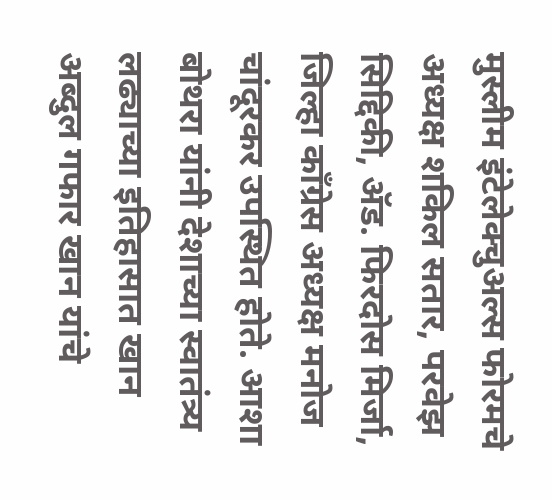मुस्लीम इंटेलेक्चुअल्स फोरमचे अध्यक्ष शकिल सतार, परवेझ सिद्दिकी, ॲड. फिरदोस मिर्जा, जिल्हा काँग्रेस अध्यक्ष मनोज चांदूरकर उपस्थित होते. आशा बोथरा यांनी देशाच्या स्वातंत्र्य लढ्याच्या इतिहासात खान अब्दुल गफार खान यांचे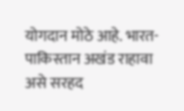योगदान मोठे आहे. भारत-पाकिस्तान अखंड राहावा असे सरहद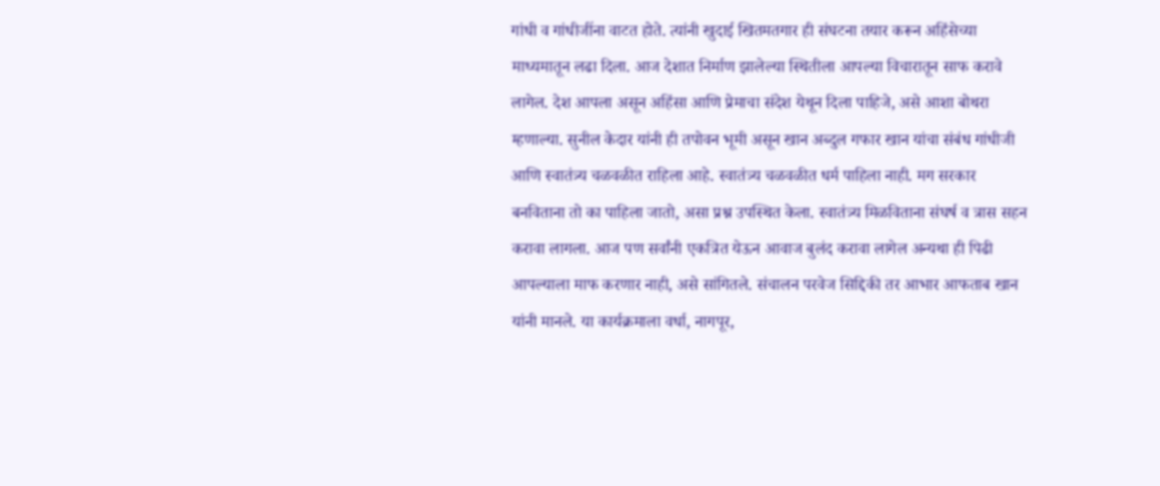गांधी व गांधीजींना वाटत होते. त्यांनी खुदाई खितमतगार ही संघटना तयार करून अहिंसेच्या माध्यमातून लढा दिला. आज देशात निर्माण झालेल्या स्थितीला आपल्या विचारातून साफ करावे लागेल. देश आपला असून अहिंसा आणि प्रेमाचा संदेश येथून दिला पाहिजे, असे आशा बोथरा म्हणाल्या. सुनील केदार यांनी ही तपोवन भूमी असून खान अब्दुल गफार खान यांचा संबंध गांधीजी आणि स्वातंत्र्य चळवळीत राहिला आहे. स्वातंत्र्य चळवळीत धर्म पाहिला नाही. मग सरकार बनविताना तो का पाहिला जातो, असा प्रश्न उपस्थित केला. स्वातंत्र्य मिळविताना संघर्ष व त्रास सहन करावा लागला. आज पण सर्वांनी एकत्रित येऊन आवाज बुलंद करावा लागेल अन्यथा ही पिढी आपल्याला माफ करणार नाही, असे सांगितले. संचालन परवेज सिद्दिकी तर आभार आफताब खान यांनी मानले. या कार्यक्रमाला वर्धा, नागपूर,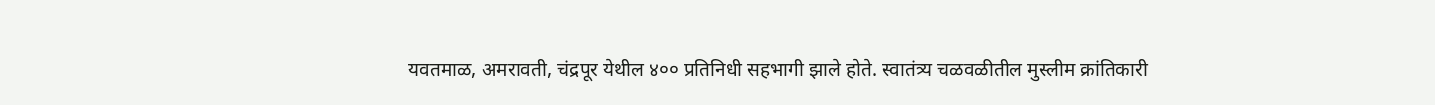यवतमाळ, अमरावती, चंद्रपूर येथील ४०० प्रतिनिधी सहभागी झाले होते. स्वातंत्र्य चळवळीतील मुस्लीम क्रांतिकारी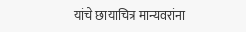यांचे छायाचित्र मान्यवरांना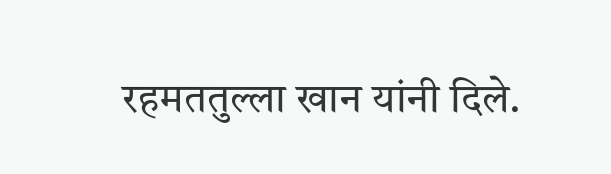रहमततुल्ला खान यांनी दिले.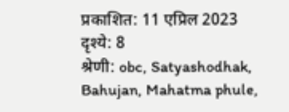प्रकाशित: 11 एप्रिल 2023
दृश्ये: 8
श्रेणी: obc, Satyashodhak, Bahujan, Mahatma phule,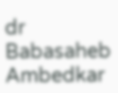dr Babasaheb Ambedkar